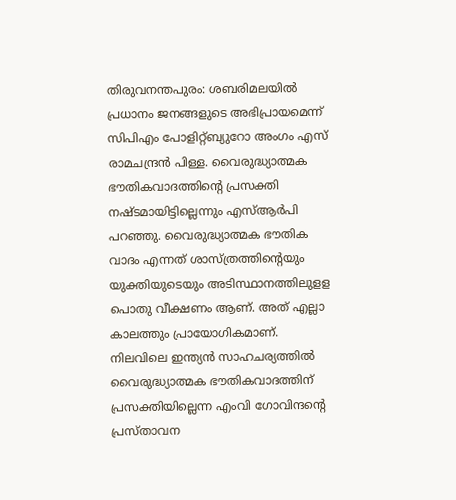തിരുവനന്തപുരം: ശബരിമലയിൽ പ്രധാനം ജനങ്ങളുടെ അഭിപ്രായമെന്ന് സിപിഎം പോളിറ്റ്ബ്യുറോ അംഗം എസ് രാമചന്ദ്രൻ പിള്ള. വൈരുദ്ധ്യാത്മക ഭൗതികവാദത്തിന്റെ പ്രസക്തി നഷ്ടമായിട്ടില്ലെന്നും എസ്ആർപി പറഞ്ഞു. വൈരുദ്ധ്യാത്മക ഭൗതിക വാദം എന്നത് ശാസ്ത്രത്തിന്റെയും യുക്തിയുടെയും അടിസ്ഥാനത്തിലുളള പൊതു വീക്ഷണം ആണ്. അത് എല്ലാ കാലത്തും പ്രായോഗികമാണ്.
നിലവിലെ ഇന്ത്യൻ സാഹചര്യത്തിൽ വൈരുദ്ധ്യാത്മക ഭൗതികവാദത്തിന് പ്രസക്തിയില്ലെന്ന എംവി ഗോവിന്ദന്റെ പ്രസ്താവന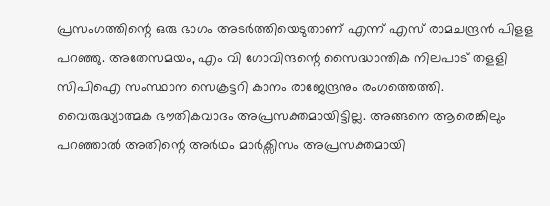പ്രസംഗത്തിന്റെ ഒരു ഭാഗം അടർത്തിയെടുതാണ് എന്ന് എസ് രാമചന്ദ്രൻ പിളള പറഞ്ഞു. അതേസമയം, എം വി ഗോവിന്ദന്റെ സൈദ്ധാന്തിക നിലപാട് തളളി സിപിഐ സംസ്ഥാന സെക്രട്ടറി കാനം രാജേന്ദ്രനും രംഗത്തെത്തി.
വൈരുദ്ധ്യാത്മക ഭൗതികവാദം അപ്രസക്തമായിട്ടില്ല. അങ്ങനെ ആരെങ്കിലും പറഞ്ഞാൽ അതിന്റെ അർഥം മാർക്സിസം അപ്രസക്തമായി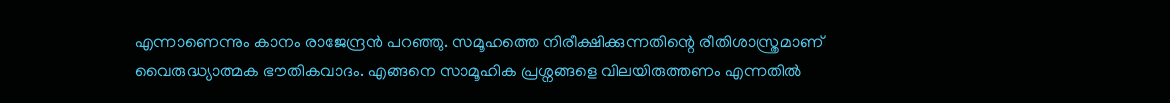എന്നാണെന്നും കാനം രാജേന്ദ്രൻ പറഞ്ഞു. സമൂഹത്തെ നിരീക്ഷിക്കുന്നതിന്റെ രീതിശാസ്ത്രമാണ് വൈരുദ്ധ്യാത്മക ഭൗതികവാദം. എങ്ങനെ സാമൂഹിക പ്രശ്നങ്ങളെ വിലയിരുത്തണം എന്നതിൽ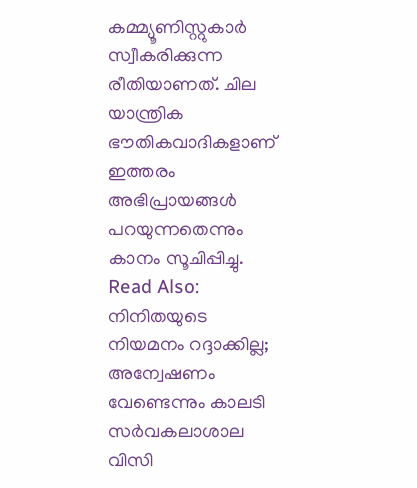കമ്മ്യൂണിസ്റ്റുകാർ സ്വീകരിക്കുന്ന രീതിയാണത്. ചില യാന്ത്രിക ഭൗതികവാദികളാണ് ഇത്തരം അഭിപ്രായങ്ങൾ പറയുന്നതെന്നും കാനം സൂചിപ്പിച്ചു.
Read Also: നിനിതയുടെ നിയമനം റദ്ദാക്കില്ല; അന്വേഷണം വേണ്ടെന്നും കാലടി സർവകലാശാല വിസി